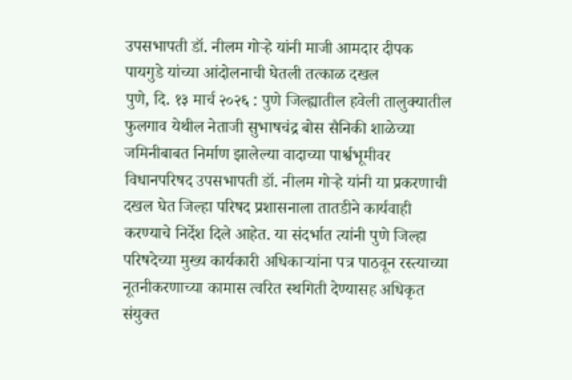उपसभापती डॉ. नीलम गोऱ्हे यांनी माजी आमदार दीपक पायगुडे यांच्या आंदोलनाची घेतली तत्काळ दखल
पुणे, दि. १३ मार्च २०२६ : पुणे जिल्ह्यातील हवेली तालुक्यातील फुलगाव येथील नेताजी सुभाषचंद्र बोस सैनिकी शाळेच्या जमिनीबाबत निर्माण झालेल्या वादाच्या पार्श्वभूमीवर विधानपरिषद उपसभापती डॉ. नीलम गोऱ्हे यांनी या प्रकरणाची दखल घेत जिल्हा परिषद प्रशासनाला तातडीने कार्यवाही करण्याचे निर्देश दिले आहेत. या संदर्भात त्यांनी पुणे जिल्हा परिषदेच्या मुख्य कार्यकारी अधिकाऱ्यांना पत्र पाठवून रस्त्याच्या नूतनीकरणाच्या कामास त्वरित स्थगिती देण्यासह अधिकृत संयुक्त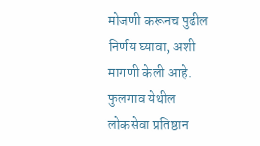मोजणी करूनच पुढील निर्णय घ्यावा, अशी मागणी केली आहे.
फुलगाव येथील लोकसेवा प्रतिष्ठान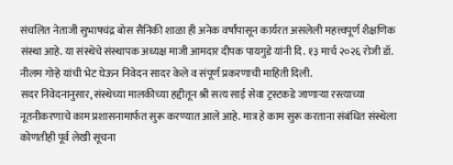संचलित नेताजी सुभाषचंद्र बोस सैनिकी शाळा ही अनेक वर्षांपासून कार्यरत असलेली महत्त्वपूर्ण शैक्षणिक संस्था आहे. या संस्थेचे संस्थापक अध्यक्ष माजी आमदार दीपक पायगुडे यांनी दि. १३ मार्च २०२६ रोजी डॉ. नीलम गोऱ्हे यांची भेट घेऊन निवेदन सादर केले व संपूर्ण प्रकरणाची माहिती दिली.
सदर निवेदनानुसार, संस्थेच्या मालकीच्या हद्दीतून श्री सत्य साई सेवा ट्रस्टकडे जाणाऱ्या रस्त्याच्या नूतनीकरणाचे काम प्रशासनामार्फत सुरू करण्यात आले आहे. मात्र हे काम सुरू करताना संबंधित संस्थेला कोणतीही पूर्व लेखी सूचना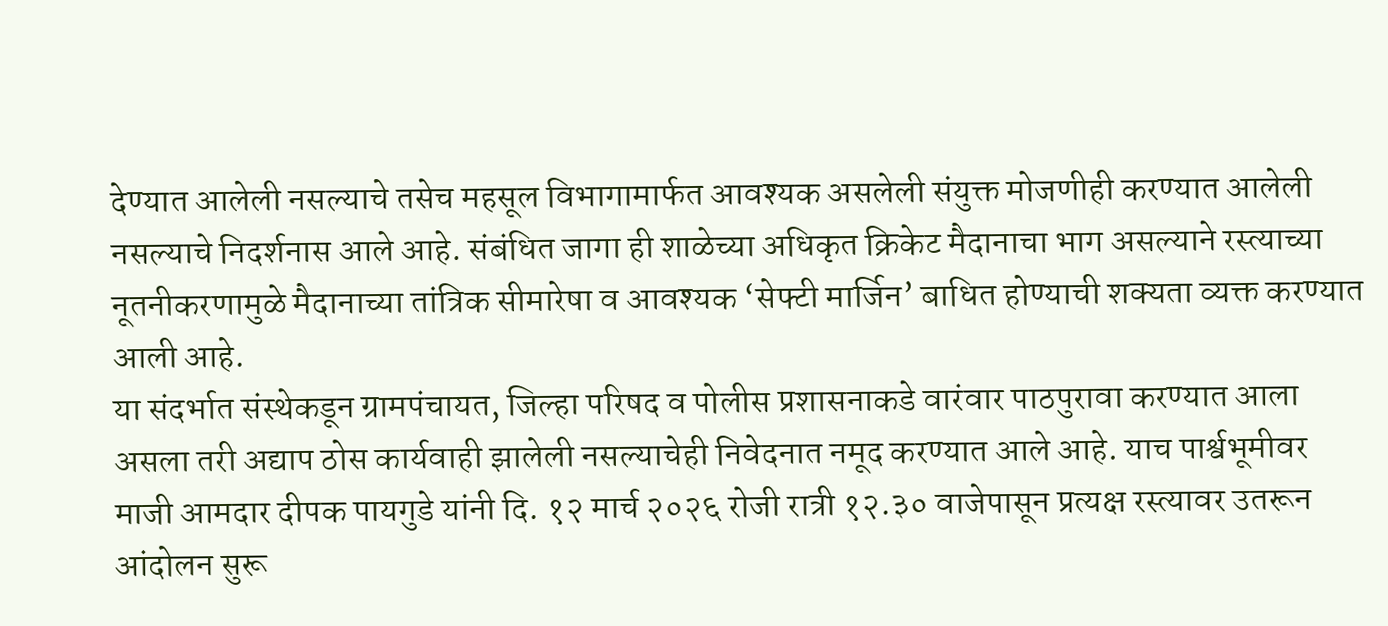देण्यात आलेली नसल्याचे तसेच महसूल विभागामार्फत आवश्यक असलेली संयुक्त मोजणीही करण्यात आलेली नसल्याचे निदर्शनास आले आहे. संबंधित जागा ही शाळेच्या अधिकृत क्रिकेट मैदानाचा भाग असल्याने रस्त्याच्या नूतनीकरणामुळे मैदानाच्या तांत्रिक सीमारेषा व आवश्यक ‘सेफ्टी मार्जिन’ बाधित होण्याची शक्यता व्यक्त करण्यात आली आहे.
या संदर्भात संस्थेकडून ग्रामपंचायत, जिल्हा परिषद व पोलीस प्रशासनाकडे वारंवार पाठपुरावा करण्यात आला असला तरी अद्याप ठोस कार्यवाही झालेली नसल्याचेही निवेदनात नमूद करण्यात आले आहे. याच पार्श्वभूमीवर माजी आमदार दीपक पायगुडे यांनी दि. १२ मार्च २०२६ रोजी रात्री १२.३० वाजेपासून प्रत्यक्ष रस्त्यावर उतरून आंदोलन सुरू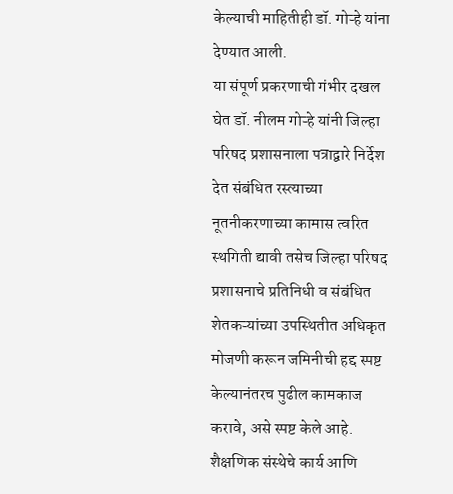केल्याची माहितीही डॉ. गोऱ्हे यांना देण्यात आली.
या संपूर्ण प्रकरणाची गंभीर दखल घेत डॉ. नीलम गोऱ्हे यांनी जिल्हा परिषद प्रशासनाला पत्राद्वारे निर्देश देत संबंधित रस्त्याच्या नूतनीकरणाच्या कामास त्वरित स्थगिती द्यावी तसेच जिल्हा परिषद प्रशासनाचे प्रतिनिधी व संबंधित शेतकऱ्यांच्या उपस्थितीत अधिकृत मोजणी करून जमिनीची हद्द स्पष्ट केल्यानंतरच पुढील कामकाज करावे, असे स्पष्ट केले आहे.
शैक्षणिक संस्थेचे कार्य आणि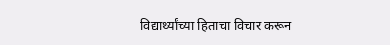विद्यार्थ्यांच्या हिताचा विचार करून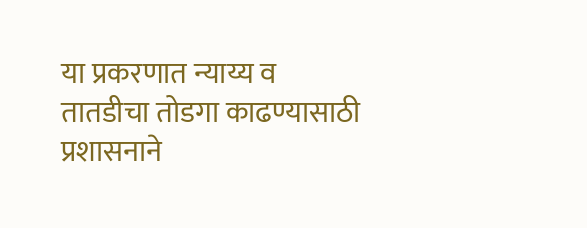या प्रकरणात न्याय्य व तातडीचा तोडगा काढण्यासाठी प्रशासनाने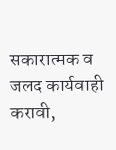सकारात्मक व जलद कार्यवाही करावी,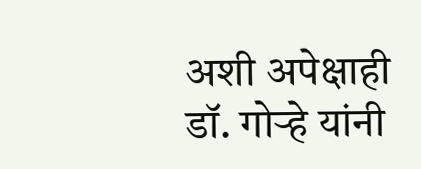अशी अपेक्षाही डॉ. गोऱ्हे यांनी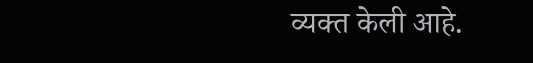व्यक्त केली आहे.